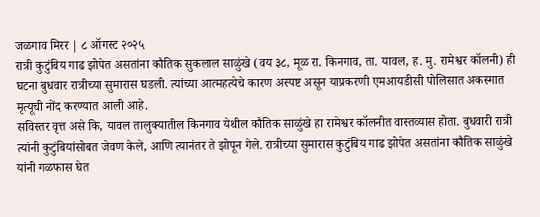जळगाव मिरर | ८ ऑगस्ट २०२५
रात्री कुटुंबिय गाढ झोपेत असतांना कौतिक सुकलाल साळुंखे (वय ३८, मूळ रा. किनगाव, ता. यावल, ह. मु. रामेश्वर कॉलनी) ही घटना बुधवार रात्रीच्या सुमारास घडली. त्यांच्या आत्महत्येचे कारण अस्पष्ट असून याप्रकरणी एमआयडीसी पोलिसात अकस्मात मृत्यूची नोंद करण्यात आली आहे.
सविस्तर वृत्त असे कि, यावल तालुक्यातील किनगाव येथील कौतिक साळुंखे हा रामेश्वर कॉलनीत वास्तव्यास होता. बुधवारी रात्री त्यांनी कुटुंबियांसोबत जेवण केले, आणि त्यानंतर ते झोपून गेले. रात्रीच्या सुमारास कुटुंबिय गाढ झोपेत असतांना कौतिक साळुंखे यांनी गळफास घेत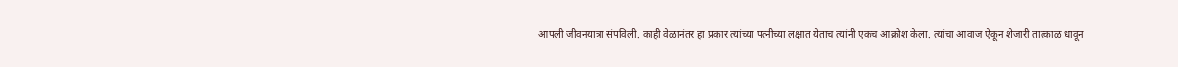आपली जीवनयात्रा संपविली. काही वेळानंतर हा प्रकार त्यांच्या पत्नीच्या लक्षात येताच त्यांनी एकच आक्रोश केला. त्यांचा आवाज ऐकून शेजारी तात्काळ धावून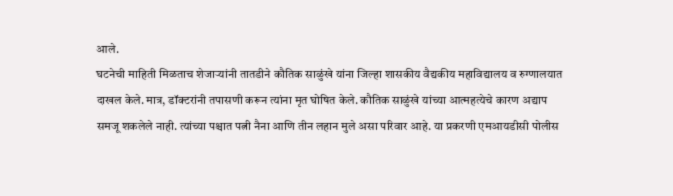आले.
घटनेची माहिती मिळताच शेजाऱ्यांनी तातडीने कौतिक साळुंखे यांना जिल्हा शासकीय वैद्यकीय महाविद्यालय व रुग्णालयात दाखल केले. मात्र, डॉक्टरांनी तपासणी करून त्यांना मृत घोषित केले. कौतिक साळुंखे यांच्या आत्महत्येचे कारण अद्याप समजू शकलेले नाही. त्यांच्या पश्चात पत्नी नैना आणि तीन लहान मुले असा परिवार आहे. या प्रकरणी एमआयडीसी पोलीस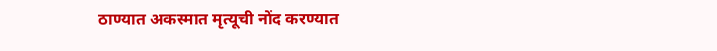ठाण्यात अकस्मात मृत्यूची नोंद करण्यात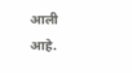आली आहे.